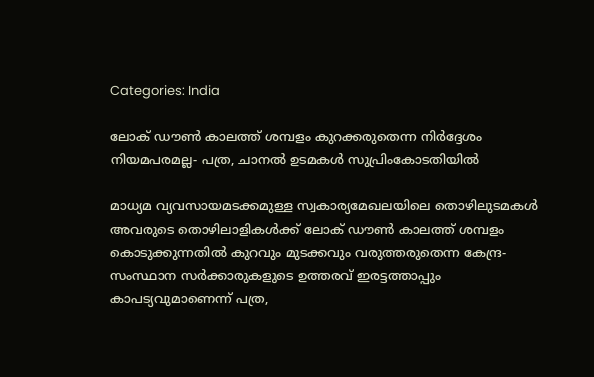Categories: India

ലോക് ഡൗണ്‍ കാലത്ത് ശമ്പളം കുറക്കരുതെന്ന നിര്‍ദ്ദേശം നിയമപരമല്ല- പത്ര, ചാനല്‍ ഉടമകള്‍ സുപ്രിംകോടതിയില്‍

മാധ്യമ വ്യവസായമടക്കമുള്ള സ്വകാര്യമേഖലയിലെ തൊഴിലുടമകള്‍ അവരുടെ തൊഴിലാളികള്‍ക്ക് ലോക് ഡൗണ്‍ കാലത്ത് ശമ്പളം കൊടുക്കുന്നതില്‍ കുറവും മുടക്കവും വരുത്തരുതെന്ന കേന്ദ്ര-സംസ്ഥാന സര്‍ക്കാരുകളുടെ ഉത്തരവ് ഇരട്ടത്താപ്പും കാപട്യവുമാണെന്ന് പത്ര,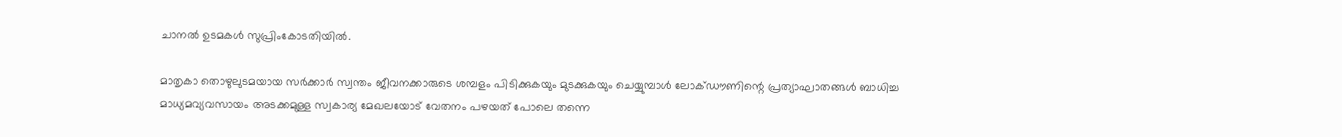ചാനല്‍ ഉടമകള്‍ സുപ്രിംകോടതിയില്‍.

മാതൃകാ തൊഴുലുടമയായ സര്‍ക്കാര്‍ സ്വന്തം ജീവനക്കാരുടെ ശമ്പളം പിടിക്കുകയും മുടക്കുകയും ചെയ്യുമ്പാള്‍ ലോക്ഡൗണിന്റെ പ്രത്യാഘാതങ്ങള്‍ ബാധിച്ച മാധ്യമവ്യവസായം അടക്കമുള്ള സ്വകാര്യ മേഖലയോട് വേതനം പഴയത് പോലെ തന്നെ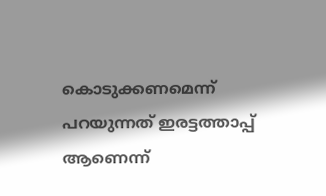കൊടുക്കണമെന്ന് പറയുന്നത് ഇരട്ടത്താപ്പ് ആണെന്ന്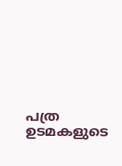പത്ര ഉടമകളുടെ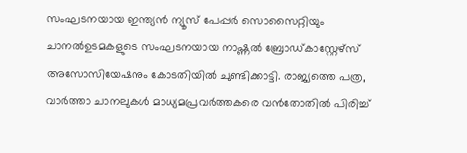സംഘടനയായ ഇന്ത്യന്‍ ന്യൂസ് പേപ്പര്‍ സൊസൈറ്റിയും ചാനല്‍ഉടമകളുടെ സംഘടനയായ നാഷ്ണല്‍ ബ്രോഡ്കാസ്റ്റേഴ്‌സ് അസോസിയേഷനും കോടതിയില്‍ ചുണ്ടിക്കാട്ടി. രാജ്യത്തെ പത്ര, വാര്‍ത്താ ചാനലുകള്‍ മാധ്യമപ്രവര്‍ത്തകരെ വന്‍തോതില്‍ പിരിച്ച്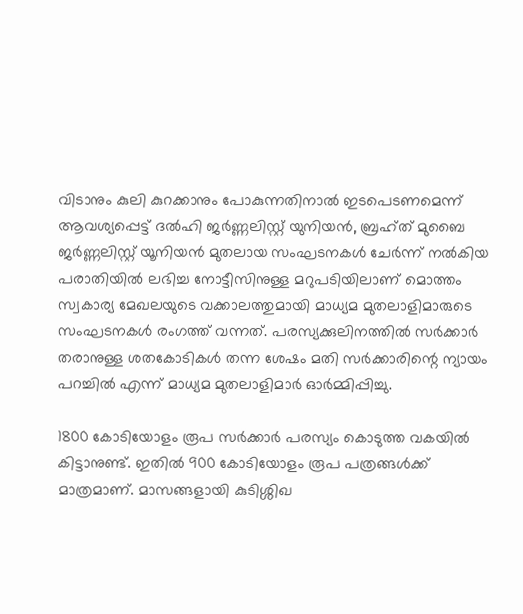വിടാനും കുലി കുറക്കാനും പോകുന്നതിനാല്‍ ഇടപെടണമെന്ന് ആവശ്യപ്പെട്ട് ദല്‍ഹി ജര്‍ണ്ണലിസ്റ്റ് യുനിയന്‍, ബ്രഹ്ത് മുബൈ ജര്‍ണ്ണലിസ്റ്റ് യൂനിയന്‍ മുതലായ സംഘടനകള്‍ ചേര്‍ന്ന് നല്‍കിയ പരാതിയില്‍ ലഭിച്ച നോട്ടീസിനുള്ള മറുപടിയിലാണ് മൊത്തം സ്വകാര്യ മേഖലയുടെ വക്കാലത്തുമായി മാധ്യമ മുതലാളിമാരുടെ സംഘടനകള്‍ രംഗത്ത് വന്നത്. പരസ്യക്കുലിനത്തില്‍ സര്‍ക്കാര്‍ തരാനുള്ള ശതകോടികള്‍ തന്ന ശേഷം മതി സര്‍ക്കാരിന്റെ ന്യായം പറച്ചില്‍ എന്ന് മാധ്യമ മുതലാളിമാര്‍ ഓര്‍മ്മിപ്പിച്ചു.

1800 കോടിയോളം രൂപ സര്‍ക്കാര്‍ പരസ്യം കൊടുത്ത വകയില്‍ കിട്ടാനുണ്ട്. ഇതില്‍ 900 കോടിയോളം രൂപ പത്രങ്ങള്‍ക്ക് മാത്രമാണ്. മാസങ്ങളായി കുടിശ്ശിഖ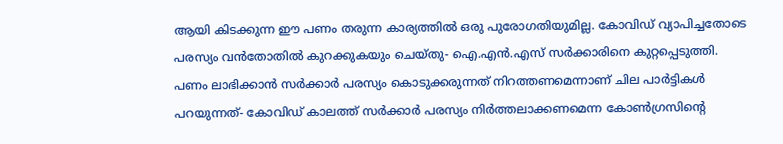ആയി കിടക്കുന്ന ഈ പണം തരുന്ന കാര്യത്തില്‍ ഒരു പുരോഗതിയുമില്ല. കോവിഡ് വ്യാപിച്ചതോടെ പരസ്യം വന്‍തോതില്‍ കുറക്കുകയും ചെയ്തു- ഐ.എന്‍.എസ് സര്‍ക്കാരിനെ കുറ്റപ്പെടുത്തി. പണം ലാഭിക്കാന്‍ സര്‍ക്കാര്‍ പരസ്യം കൊടുക്കരുന്നത് നിറത്തണമെന്നാണ് ചില പാര്‍ട്ടികള്‍ പറയുന്നത്- കോവിഡ് കാലത്ത് സര്‍ക്കാര്‍ പരസ്യം നിര്‍ത്തലാക്കണമെന്ന കോണ്‍ഗ്രസിന്റെ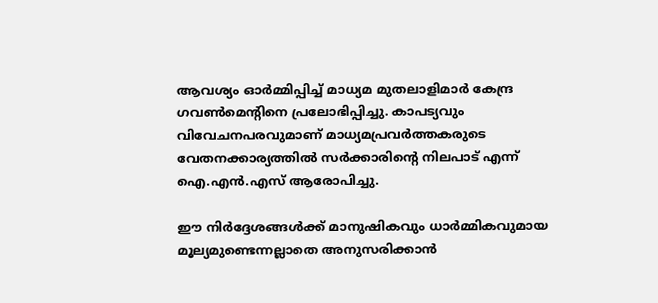ആവശ്യം ഓര്‍മ്മിപ്പിച്ച് മാധ്യമ മുതലാളിമാര്‍ കേന്ദ്ര ഗവണ്‍മെന്റിനെ പ്രലോഭിപ്പിച്ചു. കാപട്യവും വിവേചനപരവുമാണ് മാധ്യമപ്രവര്‍ത്തകരുടെ വേതനക്കാര്യത്തില്‍ സര്‍ക്കാരിന്റെ നിലപാട് എന്ന് ഐ.എന്‍.എസ് ആരോപിച്ചു.

ഈ നിര്‍ദ്ദേശങ്ങള്‍ക്ക് മാനുഷികവും ധാര്‍മ്മികവുമായ മൂല്യമുണ്ടെന്നല്ലാതെ അനുസരിക്കാന്‍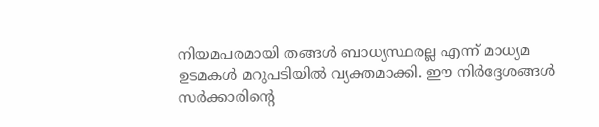നിയമപരമായി തങ്ങള്‍ ബാധ്യസ്ഥരല്ല എന്ന് മാധ്യമ ഉടമകള്‍ മറുപടിയില്‍ വ്യക്തമാക്കി. ഈ നിര്‍ദ്ദേശങ്ങള്‍ സര്‍ക്കാരിന്റെ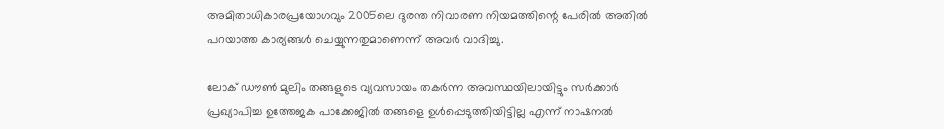അമിതാധികാരപ്രയോഗവും 2005ലെ ദുരന്ത നിവാരണ നിയമത്തിന്റെ പേരില്‍ അതില്‍ പറയാത്ത കാര്യങ്ങള്‍ ചെയ്യുന്നതുമാണെന്ന് അവര്‍ വാദിച്ചു.

ലോക് ഡൗണ്‍ മുലിം തങ്ങളുടെ വ്യവസായം തകര്‍ന്ന അവസ്ഥയിലായിട്ടും സര്‍ക്കാര്‍ പ്രഖ്യാപിച്ച ഉത്തേജക പാക്കേജില്‍ തങ്ങളെ ഉള്‍പ്പെടുത്തിയിട്ടില്ല എന്ന് നാഷനല്‍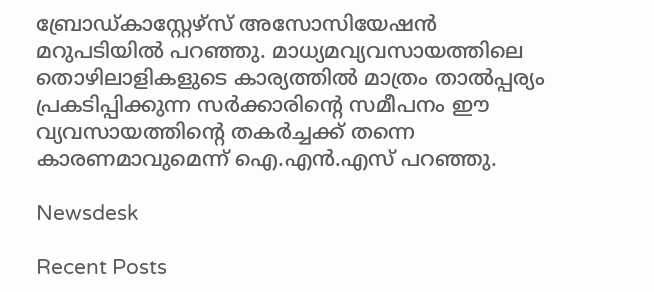ബ്രോഡ്കാസ്റ്റേഴ്‌സ് അസോസിയേഷന്‍ മറുപടിയില്‍ പറഞ്ഞു. മാധ്യമവ്യവസായത്തിലെ തൊഴിലാളികളുടെ കാര്യത്തില്‍ മാത്രം താല്‍പ്പര്യം പ്രകടിപ്പിക്കുന്ന സര്‍ക്കാരിന്റെ സമീപനം ഈ വ്യവസായത്തിന്റെ തകര്‍ച്ചക്ക് തന്നെ കാരണമാവുമെന്ന് ഐ.എന്‍.എസ് പറഞ്ഞു.

Newsdesk

Recent Posts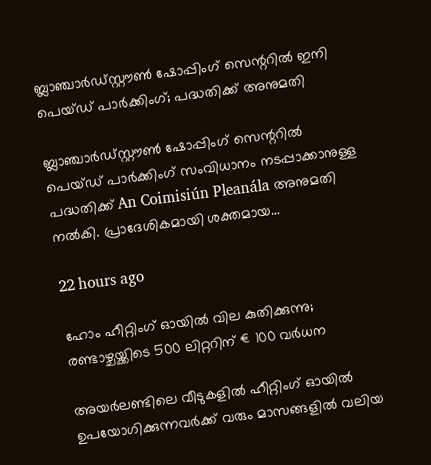ബ്ലാഞ്ചാർഡ്‌സ്റ്റൗൺ ഷോപ്പിംഗ് സെന്ററിൽ ഇനി പെയ്ഡ് പാർക്കിംഗ്; പദ്ധതിക്ക് അനുമതി

ബ്ലാഞ്ചാർഡ്‌സ്റ്റൗൺ ഷോപ്പിംഗ് സെന്ററിൽ പെയ്ഡ് പാർക്കിംഗ് സംവിധാനം നടപ്പാക്കാനുള്ള പദ്ധതിക്ക് An Coimisiún Pleanála അനുമതി നൽകി. പ്രാദേശികമായി ശക്തമായ…

22 hours ago

ഹോം ഹീറ്റിംഗ് ഓയിൽ വില കുതിക്കുന്നു; രണ്ടാഴ്ചയ്ക്കിടെ 500 ലിറ്ററിന് €100 വർധന

അയർലണ്ടിലെ വീടുകളിൽ ഹീറ്റിംഗ് ഓയിൽ ഉപയോഗിക്കുന്നവർക്ക് വരും മാസങ്ങളിൽ വലിയ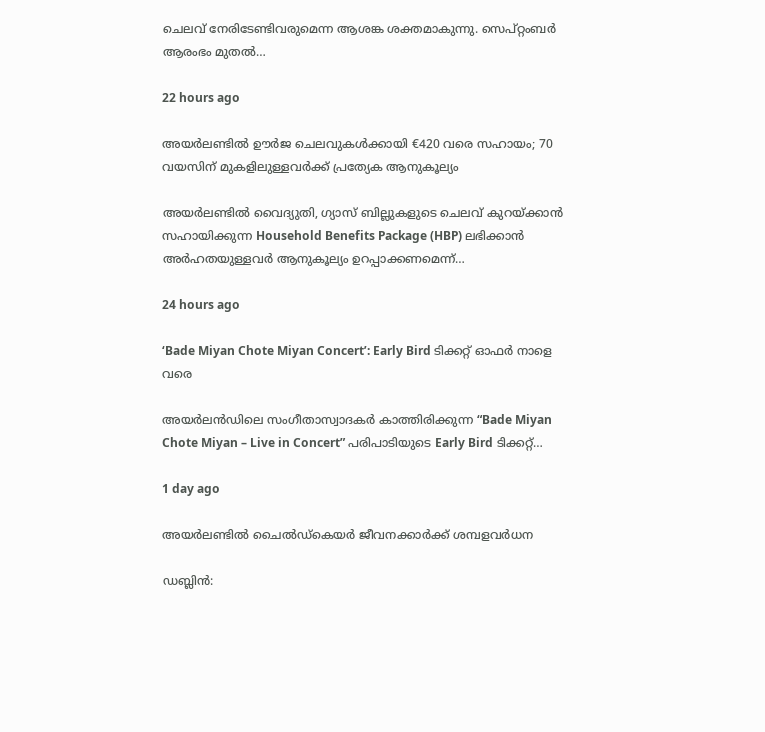ചെലവ് നേരിടേണ്ടിവരുമെന്ന ആശങ്ക ശക്തമാകുന്നു. സെപ്റ്റംബർ ആരംഭം മുതൽ…

22 hours ago

അയർലണ്ടിൽ ഊർജ ചെലവുകൾക്കായി €420 വരെ സഹായം; 70 വയസിന് മുകളിലുള്ളവർക്ക് പ്രത്യേക ആനുകൂല്യം

അയർലണ്ടിൽ വൈദ്യുതി, ഗ്യാസ് ബില്ലുകളുടെ ചെലവ് കുറയ്ക്കാൻ സഹായിക്കുന്ന Household Benefits Package (HBP) ലഭിക്കാൻ അർഹതയുള്ളവർ ആനുകൂല്യം ഉറപ്പാക്കണമെന്ന്…

24 hours ago

‘Bade Miyan Chote Miyan Concert’: Early Bird ടിക്കറ്റ് ഓഫർ നാളെ വരെ

അയർലൻഡിലെ സംഗീതാസ്വാദകർ കാത്തിരിക്കുന്ന “Bade Miyan Chote Miyan – Live in Concert” പരിപാടിയുടെ Early Bird ടിക്കറ്റ്…

1 day ago

അയർലണ്ടിൽ ചൈൽഡ്‌കെയർ ജീവനക്കാർക്ക് ശമ്പളവർധന

ഡബ്ലിൻ: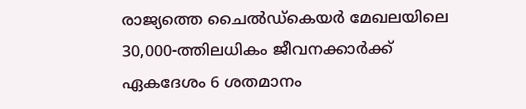രാജ്യത്തെ ചൈൽഡ്‌കെയർ മേഖലയിലെ 30,000-ത്തിലധികം ജീവനക്കാർക്ക് ഏകദേശം 6 ശതമാനം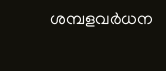ശമ്പളവർധന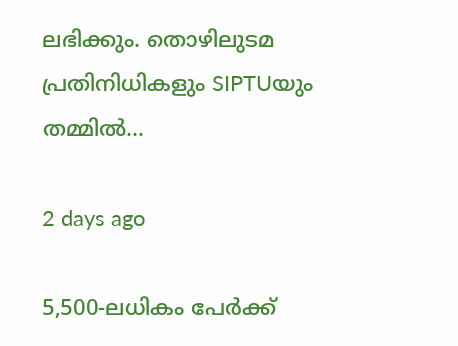ലഭിക്കും. തൊഴിലുടമ പ്രതിനിധികളും SIPTUയും തമ്മിൽ…

2 days ago

5,500-ലധികം പേർക്ക്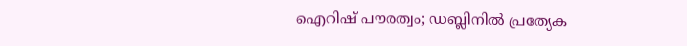ഐറിഷ് പൗരത്വം; ഡബ്ലിനിൽ പ്രത്യേക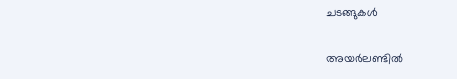ചടങ്ങുകൾ

അയർലണ്ടിൽ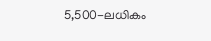5,500-ലധികം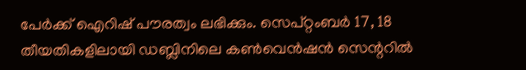പേർക്ക് ഐറിഷ് പൗരത്വം ലഭിക്കും. സെപ്റ്റംബർ 17, 18 തീയതികളിലായി ഡബ്ലിനിലെ കൺവെൻഷൻ സെന്ററിൽ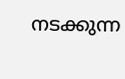നടക്കുന്ന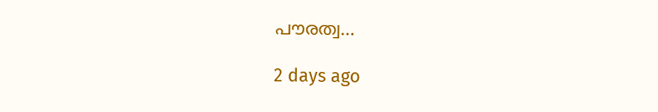പൗരത്വ…

2 days ago